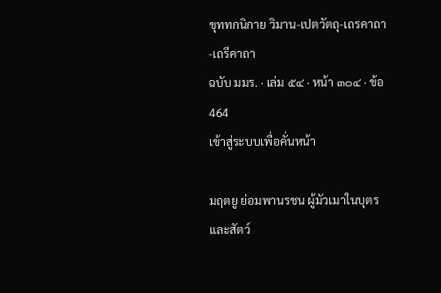ขุททกนิกาย วิมาน-เปตวัตถุ-เถรคาถา-เถรีคาถา
ฉบับ มมร. · เล่ม ๕๔ · หน้า ๓๐๔ · ข้อ 464
เข้าสู่ระบบเพื่อคั่นหน้า

มฤตยู ย่อมพานรชน ผู้มัวเมาในบุตรและสัตว์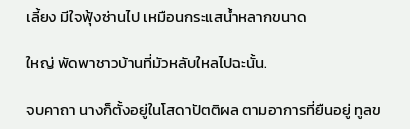เลี้ยง มีใจฟุ้งซ่านไป เหมือนกระแสน้ำหลากขนาด

ใหญ่ พัดพาชาวบ้านที่มัวหลับใหลไปฉะนั้น.

จบคาถา นางก็ตั้งอยู่ในโสดาปัตติผล ตามอาการที่ยืนอยู่ ทูลข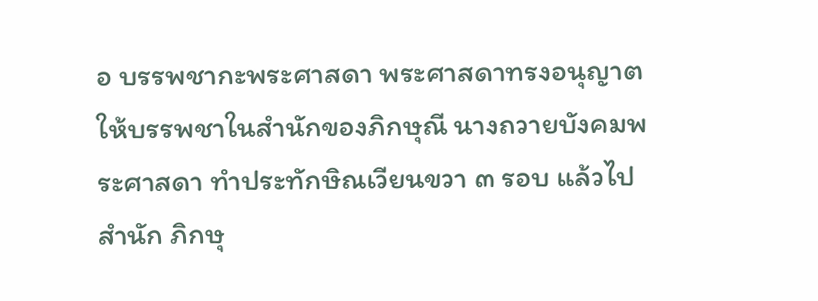อ บรรพชากะพระศาสดา พระศาสดาทรงอนุญาตให้บรรพชาในสำนักของภิกษุณี นางถวายบังคมพระศาสดา ทำประทักษิณเวียนขวา ๓ รอบ แล้วไปสำนัก ภิกษุ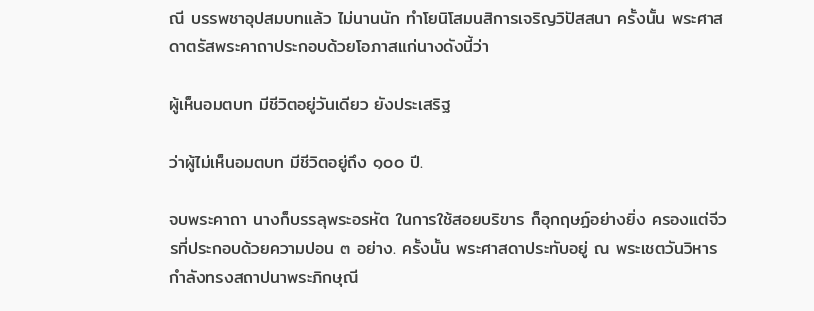ณี บรรพชาอุปสมบทแล้ว ไม่นานนัก ทำโยนิโสมนสิการเจริญวิปัสสนา ครั้งนั้น พระศาสดาตรัสพระคาถาประกอบด้วยโอภาสแก่นางดังนี้ว่า

ผู้เห็นอมตบท มีชีวิตอยู่วันเดียว ยังประเสริฐ

ว่าผู้ไม่เห็นอมตบท มีชีวิตอยู่ถึง ๑๐๐ ปี.

จบพระคาถา นางก็บรรลุพระอรหัต ในการใช้สอยบริขาร ก็อุกฤษฏ์อย่างยิ่ง ครองแต่จีวรที่ประกอบด้วยความปอน ๓ อย่าง. ครั้งนั้น พระศาสดาประทับอยู่ ณ พระเชตวันวิหาร กำลังทรงสถาปนาพระภิกษุณี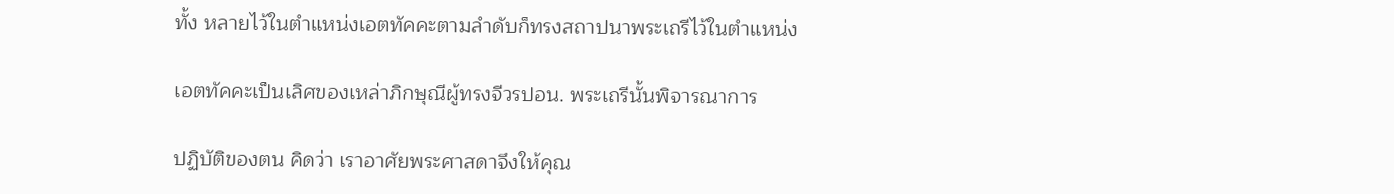ทั้ง หลายไว้ในตำแหน่งเอตทัคคะตามลำดับก็ทรงสถาปนาพระเถรีไว้ในตำแหน่ง

เอตทัคคะเป็นเลิศของเหล่าภิกษุณีผู้ทรงจีวรปอน. พระเถรีนั้นพิจารณาการ

ปฏิบัติของตน คิดว่า เราอาศัยพระศาสดาจึงให้คุณ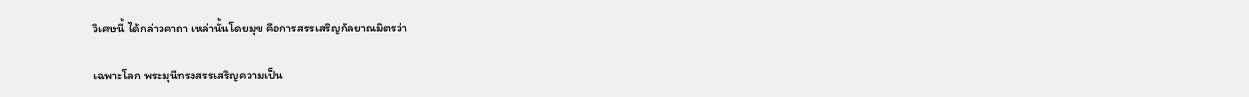วิเศษนี้ ได้กล่าวคาถา เหล่านั้นโดยมุข คือการสรรเสริญกัลยาณมิตรว่า

เฉพาะโลก พระมุนีทรงสรรเสริญความเป็น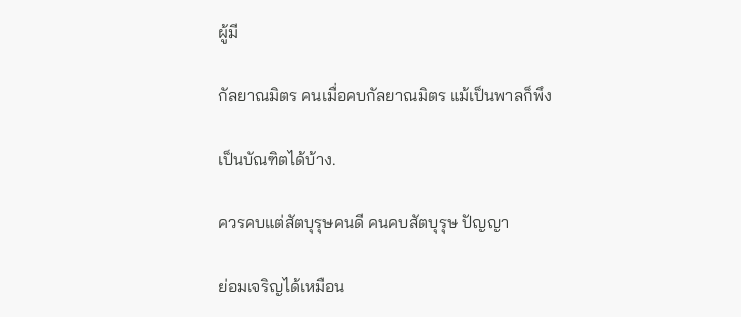ผู้มี

กัลยาณมิตร คนเมื่อคบกัลยาณมิตร แม้เป็นพาลก็พึง

เป็นบัณฑิตได้บ้าง.

ควรคบแต่สัตบุรุษคนดี คนคบสัตบุรุษ ปัญญา

ย่อมเจริญได้เหมือน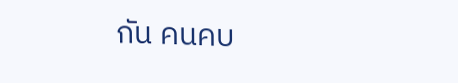กัน คนคบ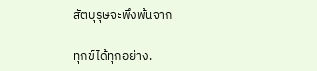สัตบุรุษจะพึงพ้นจาก

ทุกข์ได้ทุกอย่าง.